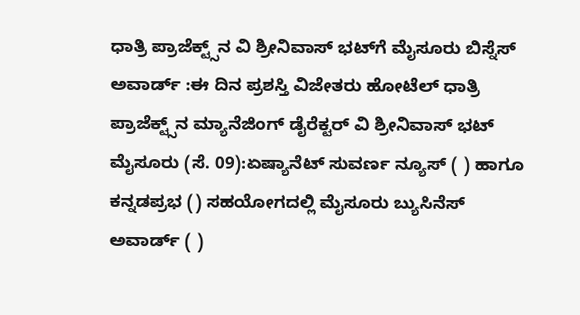ಧಾತ್ರಿ ಪ್ರಾಜೆಕ್ಟ್ಸ್‌ನ ವಿ ಶ್ರೀನಿವಾಸ್‌ ಭಟ್‌ಗೆ ಮೈಸೂರು ಬಿಸ್ನೆಸ್‌ ಅವಾರ್ಡ್‌ :ಈ ದಿನ ಪ್ರಶಸ್ತಿ ವಿಜೇತರು ಹೋಟೆಲ್ ಧಾತ್ರಿ ಪ್ರಾಜೆಕ್ಟ್ಸ್‌ನ ಮ್ಯಾನೆಜಿಂಗ್‌ ಡೈರೆಕ್ಟರ್ ವಿ ಶ್ರೀನಿವಾಸ್‌ ಭಟ್‌ ಮೈಸೂರು (ಸೆ. 09):ಏಷ್ಯಾನೆಟ್‌ ಸುವರ್ಣ ನ್ಯೂಸ್‌ ( ) ಹಾಗೂ ಕನ್ನಡಪ್ರಭ () ಸಹಯೋಗದಲ್ಲಿ ಮೈಸೂರು ಬ್ಯುಸಿನೆಸ್‌ ಅವಾರ್ಡ್‌ ( )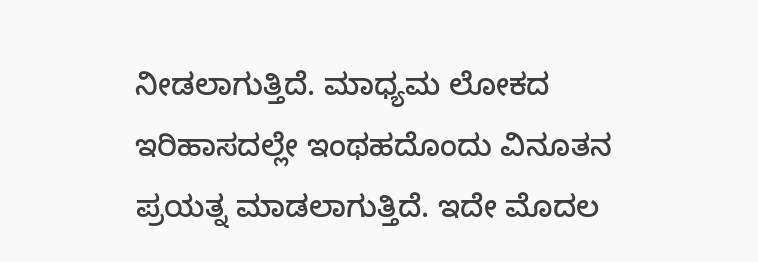ನೀಡಲಾಗುತ್ತಿದೆ. ಮಾಧ್ಯಮ ಲೋಕದ ಇರಿಹಾಸದಲ್ಲೇ ಇಂಥಹದೊಂದು ವಿನೂತನ ಪ್ರಯತ್ನ ಮಾಡಲಾಗುತ್ತಿದೆ. ಇದೇ ಮೊದಲ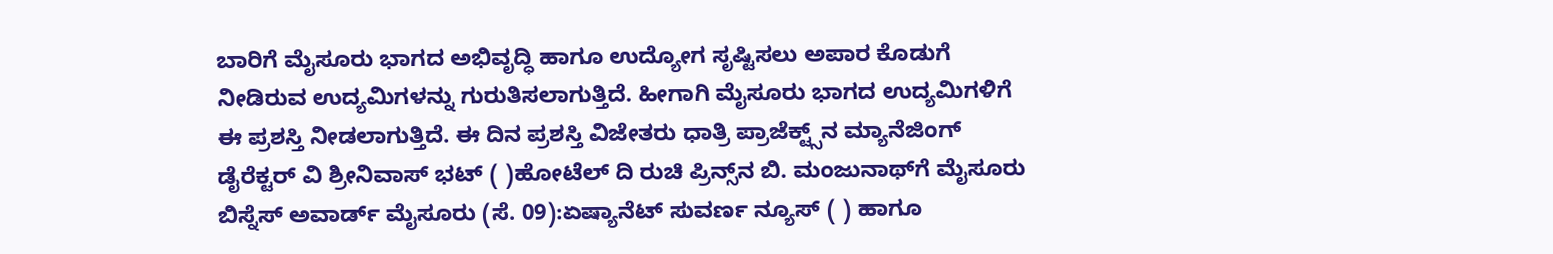ಬಾರಿಗೆ ಮೈಸೂರು ಭಾಗದ ಅಭಿವೃದ್ಧಿ ಹಾಗೂ ಉದ್ಯೋಗ ಸೃಷ್ಟಿಸಲು ಅಪಾರ ಕೊಡುಗೆ ನೀಡಿರುವ ಉದ್ಯಮಿಗಳನ್ನು ಗುರುತಿಸಲಾಗುತ್ತಿದೆ. ಹೀಗಾಗಿ ಮೈಸೂರು ಭಾಗದ ಉದ್ಯಮಿಗಳಿಗೆ ಈ ಪ್ರಶಸ್ತಿ ನೀಡಲಾಗುತ್ತಿದೆ. ಈ ದಿನ ಪ್ರಶಸ್ತಿ ವಿಜೇತರು ಧಾತ್ರಿ ಪ್ರಾಜೆಕ್ಟ್ಸ್‌ನ ಮ್ಯಾನೆಜಿಂಗ್‌ ಡೈರೆಕ್ಟರ್ ವಿ ಶ್ರೀನಿವಾಸ್‌ ಭಟ್‌ ( )ಹೋಟೆಲ್ ದಿ ರುಚಿ ಪ್ರಿನ್ಸ್‌ನ ಬಿ. ಮಂಜುನಾಥ್‌ಗೆ ಮೈಸೂರು ಬಿಸ್ನೆಸ್ ಅವಾರ್ಡ್ ಮೈಸೂರು (ಸೆ. 09):ಏಷ್ಯಾನೆಟ್‌ ಸುವರ್ಣ ನ್ಯೂಸ್‌ ( ) ಹಾಗೂ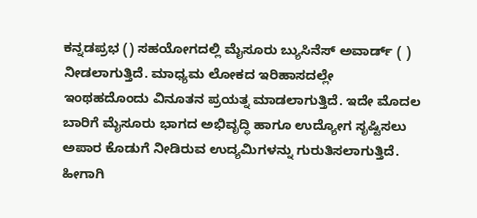ಕನ್ನಡಪ್ರಭ () ಸಹಯೋಗದಲ್ಲಿ ಮೈಸೂರು ಬ್ಯುಸಿನೆಸ್‌ ಅವಾರ್ಡ್‌ ( ) ನೀಡಲಾಗುತ್ತಿದೆ. ಮಾಧ್ಯಮ ಲೋಕದ ಇರಿಹಾಸದಲ್ಲೇ ಇಂಥಹದೊಂದು ವಿನೂತನ ಪ್ರಯತ್ನ ಮಾಡಲಾಗುತ್ತಿದೆ. ಇದೇ ಮೊದಲ ಬಾರಿಗೆ ಮೈಸೂರು ಭಾಗದ ಅಭಿವೃದ್ಧಿ ಹಾಗೂ ಉದ್ಯೋಗ ಸೃಷ್ಟಿಸಲು ಅಪಾರ ಕೊಡುಗೆ ನೀಡಿರುವ ಉದ್ಯಮಿಗಳನ್ನು ಗುರುತಿಸಲಾಗುತ್ತಿದೆ. ಹೀಗಾಗಿ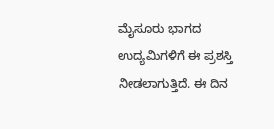ಮೈಸೂರು ಭಾಗದ ಉದ್ಯಮಿಗಳಿಗೆ ಈ ಪ್ರಶಸ್ತಿ ನೀಡಲಾಗುತ್ತಿದೆ. ಈ ದಿನ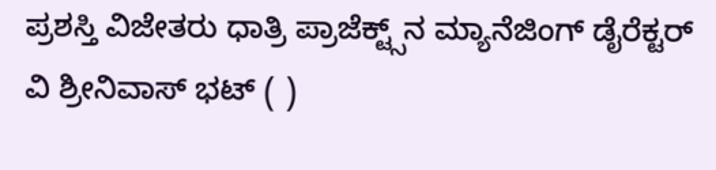ಪ್ರಶಸ್ತಿ ವಿಜೇತರು ಧಾತ್ರಿ ಪ್ರಾಜೆಕ್ಟ್ಸ್‌ನ ಮ್ಯಾನೆಜಿಂಗ್‌ ಡೈರೆಕ್ಟರ್ ವಿ ಶ್ರೀನಿವಾಸ್‌ ಭಟ್‌ ( )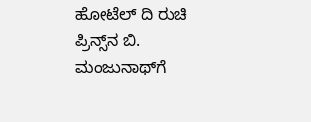ಹೋಟೆಲ್ ದಿ ರುಚಿ ಪ್ರಿನ್ಸ್‌ನ ಬಿ. ಮಂಜುನಾಥ್‌ಗೆ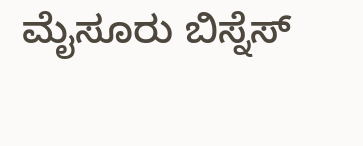ಮೈಸೂರು ಬಿಸ್ನೆಸ್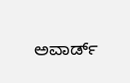ಅವಾರ್ಡ್